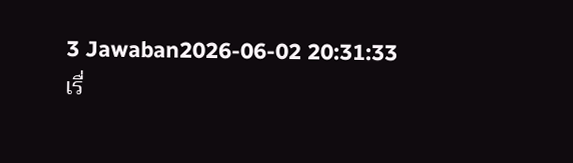3 Jawaban2026-06-02 20:31:33
เรื่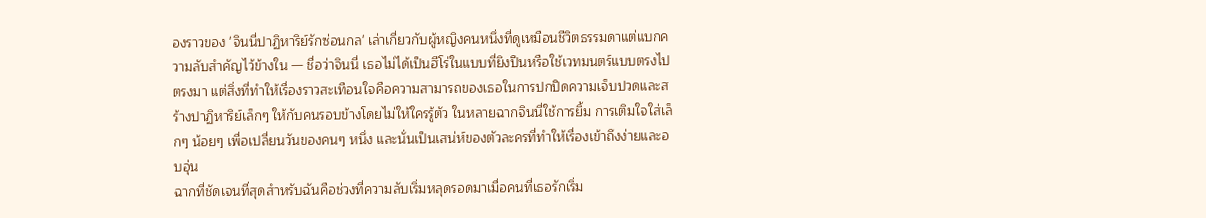องราวของ 'จินนี่ปาฏิหาริย์รักซ่อนกล' เล่าเกี่ยวกับผู้หญิงคนหนึ่งที่ดูเหมือนชีวิตธรรมดาแต่แบกความลับสำคัญไว้ข้างใน — ชื่อว่าจินนี่ เธอไม่ได้เป็นฮีโร่ในแบบที่ยิงปืนหรือใช้เวทมนตร์แบบตรงไปตรงมา แต่สิ่งที่ทำให้เรื่องราวสะเทือนใจคือความสามารถของเธอในการปกปิดความเจ็บปวดและสร้างปาฏิหาริย์เล็กๆ ให้กับคนรอบข้างโดยไม่ให้ใครรู้ตัว ในหลายฉากจินนี่ใช้การยิ้ม การเติมใจใส่เล็กๆ น้อยๆ เพื่อเปลี่ยนวันของคนๆ หนึ่ง และนั่นเป็นเสน่ห์ของตัวละครที่ทำให้เรื่องเข้าถึงง่ายและอบอุ่น
ฉากที่ชัดเจนที่สุดสำหรับฉันคือช่วงที่ความลับเริ่มหลุดรอดมาเมื่อคนที่เธอรักเริ่ม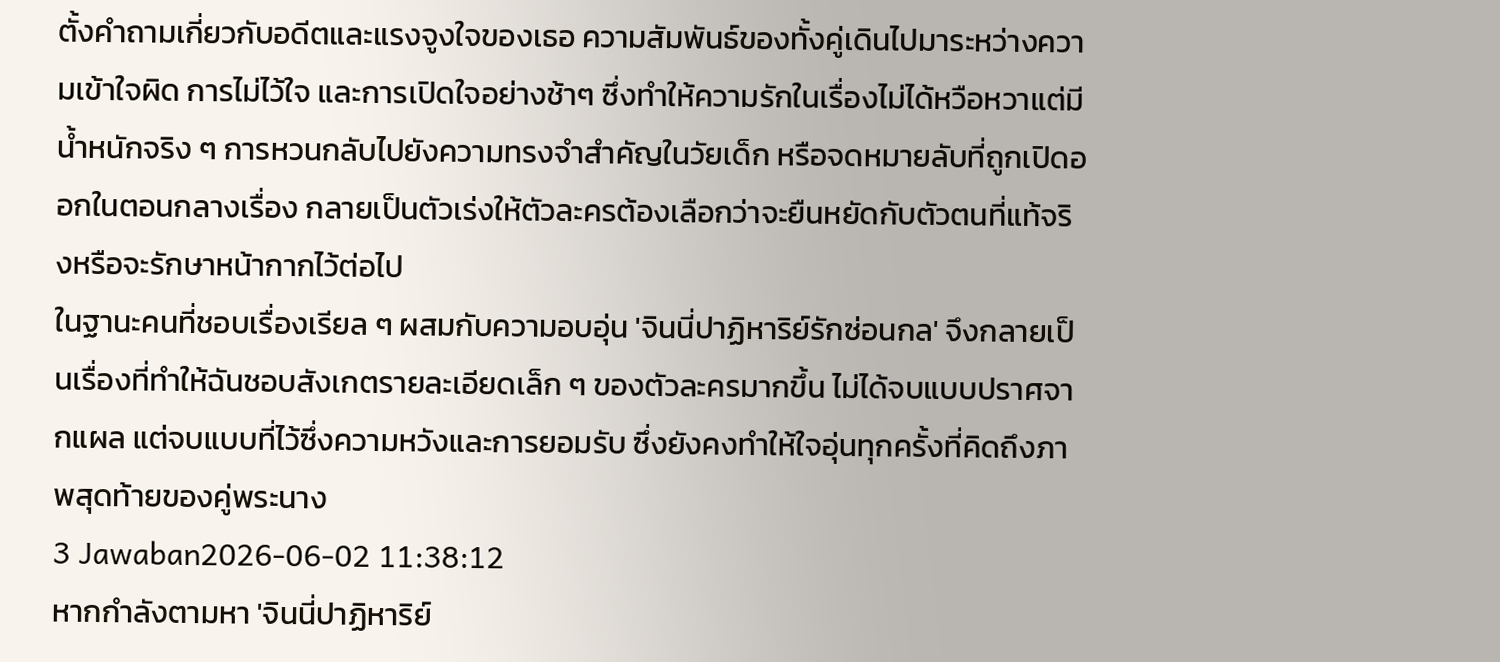ตั้งคำถามเกี่ยวกับอดีตและแรงจูงใจของเธอ ความสัมพันธ์ของทั้งคู่เดินไปมาระหว่างความเข้าใจผิด การไม่ไว้ใจ และการเปิดใจอย่างช้าๆ ซึ่งทำให้ความรักในเรื่องไม่ได้หวือหวาแต่มีน้ำหนักจริง ๆ การหวนกลับไปยังความทรงจำสำคัญในวัยเด็ก หรือจดหมายลับที่ถูกเปิดออกในตอนกลางเรื่อง กลายเป็นตัวเร่งให้ตัวละครต้องเลือกว่าจะยืนหยัดกับตัวตนที่แท้จริงหรือจะรักษาหน้ากากไว้ต่อไป
ในฐานะคนที่ชอบเรื่องเรียล ๆ ผสมกับความอบอุ่น 'จินนี่ปาฏิหาริย์รักซ่อนกล' จึงกลายเป็นเรื่องที่ทำให้ฉันชอบสังเกตรายละเอียดเล็ก ๆ ของตัวละครมากขึ้น ไม่ได้จบแบบปราศจากแผล แต่จบแบบที่ไว้ซึ่งความหวังและการยอมรับ ซึ่งยังคงทำให้ใจอุ่นทุกครั้งที่คิดถึงภาพสุดท้ายของคู่พระนาง
3 Jawaban2026-06-02 11:38:12
หากกำลังตามหา 'จินนี่ปาฏิหาริย์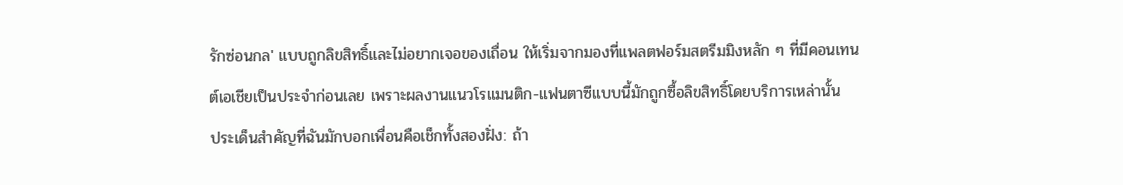รักซ่อนกล' แบบถูกลิขสิทธิ์และไม่อยากเจอของเถื่อน ให้เริ่มจากมองที่แพลตฟอร์มสตรีมมิงหลัก ๆ ที่มีคอนเทนต์เอเชียเป็นประจำก่อนเลย เพราะผลงานแนวโรแมนติก-แฟนตาซีแบบนี้มักถูกซื้อลิขสิทธิ์โดยบริการเหล่านั้น
ประเด็นสำคัญที่ฉันมักบอกเพื่อนคือเช็กทั้งสองฝั่ง: ถ้า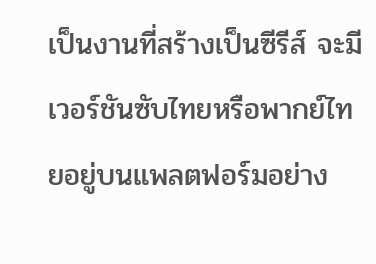เป็นงานที่สร้างเป็นซีรีส์ จะมีเวอร์ชันซับไทยหรือพากย์ไทยอยู่บนแพลตฟอร์มอย่าง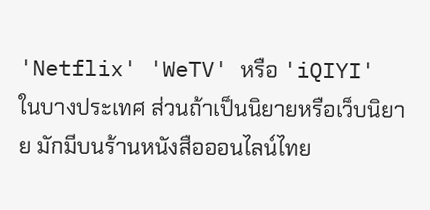'Netflix' 'WeTV' หรือ 'iQIYI' ในบางประเทศ ส่วนถ้าเป็นนิยายหรือเว็บนิยาย มักมีบนร้านหนังสือออนไลน์ไทย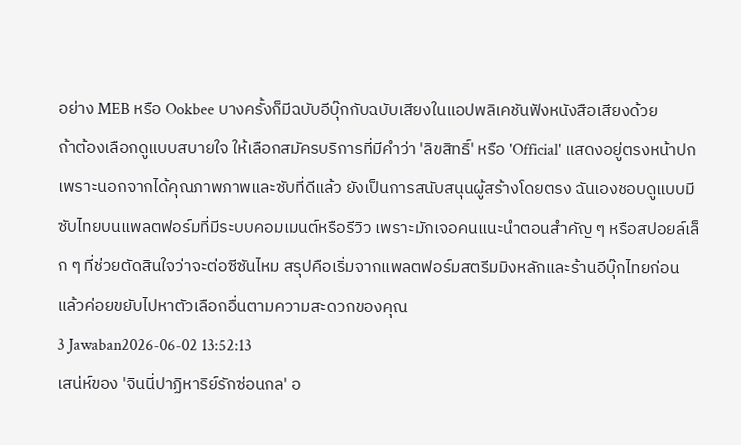อย่าง MEB หรือ Ookbee บางครั้งก็มีฉบับอีบุ๊กกับฉบับเสียงในแอปพลิเคชันฟังหนังสือเสียงด้วย
ถ้าต้องเลือกดูแบบสบายใจ ให้เลือกสมัครบริการที่มีคำว่า 'ลิขสิทธิ์' หรือ 'Official' แสดงอยู่ตรงหน้าปก เพราะนอกจากได้คุณภาพภาพและซับที่ดีแล้ว ยังเป็นการสนับสนุนผู้สร้างโดยตรง ฉันเองชอบดูแบบมีซับไทยบนแพลตฟอร์มที่มีระบบคอมเมนต์หรือรีวิว เพราะมักเจอคนแนะนำตอนสำคัญ ๆ หรือสปอยล์เล็ก ๆ ที่ช่วยตัดสินใจว่าจะต่อซีซันไหม สรุปคือเริ่มจากแพลตฟอร์มสตรีมมิงหลักและร้านอีบุ๊กไทยก่อน แล้วค่อยขยับไปหาตัวเลือกอื่นตามความสะดวกของคุณ
3 Jawaban2026-06-02 13:52:13
เสน่ห์ของ 'จินนี่ปาฏิหาริย์รักซ่อนกล' อ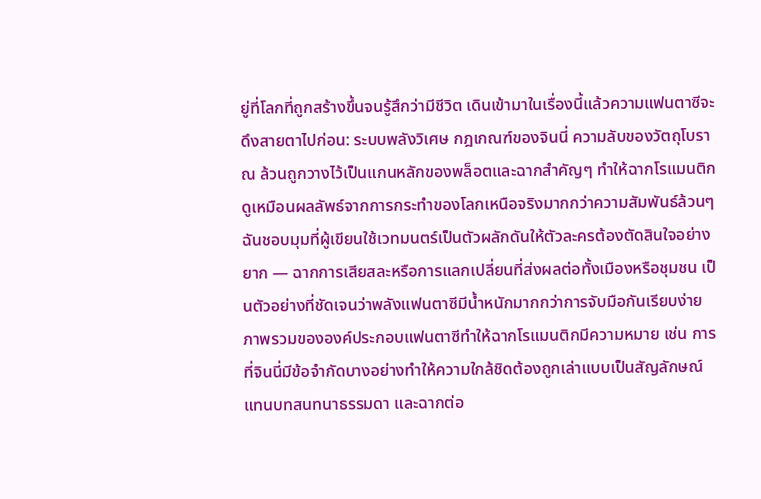ยู่ที่โลกที่ถูกสร้างขึ้นจนรู้สึกว่ามีชีวิต เดินเข้ามาในเรื่องนี้แล้วความแฟนตาซีจะดึงสายตาไปก่อน: ระบบพลังวิเศษ กฎเกณฑ์ของจินนี่ ความลับของวัตถุโบราณ ล้วนถูกวางไว้เป็นแกนหลักของพล็อตและฉากสำคัญๆ ทำให้ฉากโรแมนติกดูเหมือนผลลัพธ์จากการกระทำของโลกเหนือจริงมากกว่าความสัมพันธ์ล้วนๆ ฉันชอบมุมที่ผู้เขียนใช้เวทมนตร์เป็นตัวผลักดันให้ตัวละครต้องตัดสินใจอย่างยาก — ฉากการเสียสละหรือการแลกเปลี่ยนที่ส่งผลต่อทั้งเมืองหรือชุมชน เป็นตัวอย่างที่ชัดเจนว่าพลังแฟนตาซีมีน้ำหนักมากกว่าการจับมือกันเรียบง่าย
ภาพรวมขององค์ประกอบแฟนตาซีทำให้ฉากโรแมนติกมีความหมาย เช่น การที่จินนี่มีข้อจำกัดบางอย่างทำให้ความใกล้ชิดต้องถูกเล่าแบบเป็นสัญลักษณ์แทนบทสนทนาธรรมดา และฉากต่อ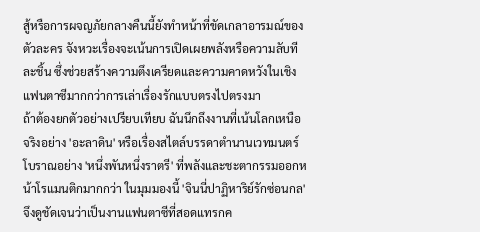สู้หรือการผจญภัยกลางคืนนี้ยังทำหน้าที่ขัดเกลาอารมณ์ของตัวละคร จังหวะเรื่องจะเน้นการเปิดเผยพลังหรือความลับทีละชิ้น ซึ่งช่วยสร้างความตึงเครียดและความคาดหวังในเชิงแฟนตาซีมากกว่าการเล่าเรื่องรักแบบตรงไปตรงมา
ถ้าต้องยกตัวอย่างเปรียบเทียบ ฉันนึกถึงงานที่เน้นโลกเหนือจริงอย่าง 'อะลาดิน' หรือเรื่องสไตล์บรรดาตำนานเวทมนตร์โบราณอย่าง 'หนึ่งพันหนึ่งราตรี' ที่พลังและชะตากรรมออกหน้าโรแมนติกมากกว่า ในมุมมองนี้ 'จินนี่ปาฏิหาริย์รักซ่อนกล' จึงดูชัดเจนว่าเป็นงานแฟนตาซีที่สอดแทรกค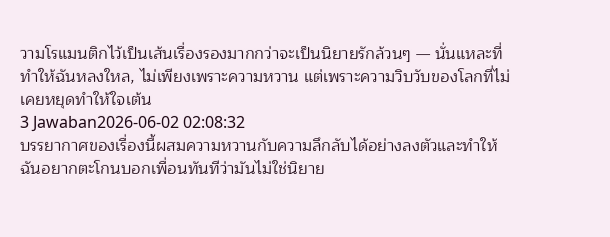วามโรแมนติกไว้เป็นเส้นเรื่องรองมากกว่าจะเป็นนิยายรักล้วนๆ — นั่นแหละที่ทำให้ฉันหลงใหล, ไม่เพียงเพราะความหวาน แต่เพราะความวิบวับของโลกที่ไม่เคยหยุดทำให้ใจเต้น
3 Jawaban2026-06-02 02:08:32
บรรยากาศของเรื่องนี้ผสมความหวานกับความลึกลับได้อย่างลงตัวและทำให้ฉันอยากตะโกนบอกเพื่อนทันทีว่ามันไม่ใช่นิยาย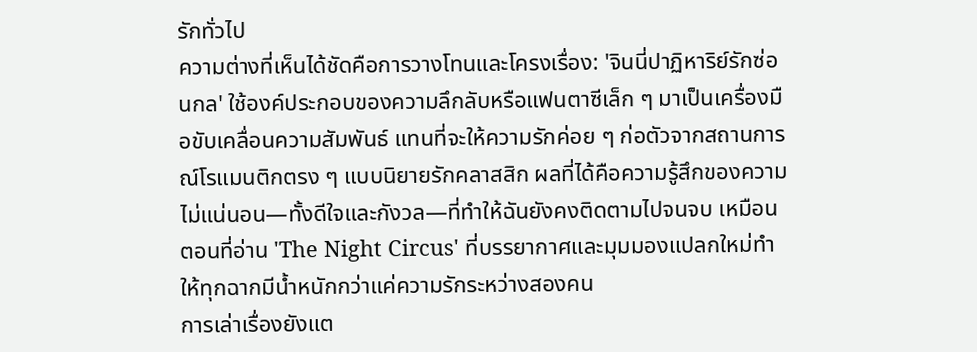รักทั่วไป
ความต่างที่เห็นได้ชัดคือการวางโทนและโครงเรื่อง: 'จินนี่ปาฏิหาริย์รักซ่อนกล' ใช้องค์ประกอบของความลึกลับหรือแฟนตาซีเล็ก ๆ มาเป็นเครื่องมือขับเคลื่อนความสัมพันธ์ แทนที่จะให้ความรักค่อย ๆ ก่อตัวจากสถานการณ์โรแมนติกตรง ๆ แบบนิยายรักคลาสสิก ผลที่ได้คือความรู้สึกของความไม่แน่นอน—ทั้งดีใจและกังวล—ที่ทำให้ฉันยังคงติดตามไปจนจบ เหมือนตอนที่อ่าน 'The Night Circus' ที่บรรยากาศและมุมมองแปลกใหม่ทำให้ทุกฉากมีน้ำหนักกว่าแค่ความรักระหว่างสองคน
การเล่าเรื่องยังแต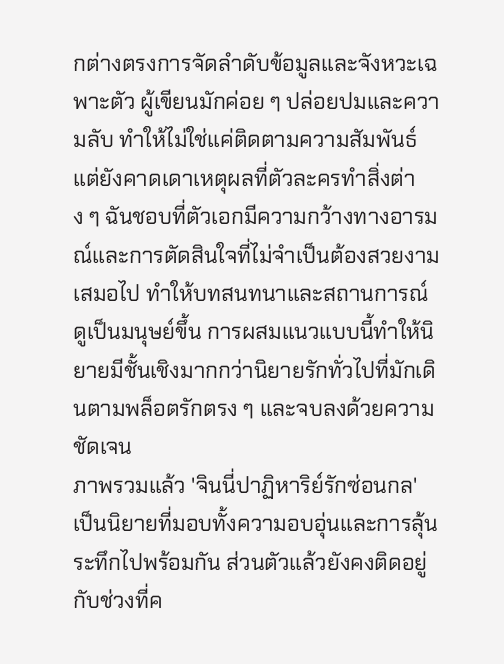กต่างตรงการจัดลำดับข้อมูลและจังหวะเฉพาะตัว ผู้เขียนมักค่อย ๆ ปล่อยปมและความลับ ทำให้ไม่ใช่แค่ติดตามความสัมพันธ์ แต่ยังคาดเดาเหตุผลที่ตัวละครทำสิ่งต่าง ๆ ฉันชอบที่ตัวเอกมีความกว้างทางอารมณ์และการตัดสินใจที่ไม่จำเป็นต้องสวยงามเสมอไป ทำให้บทสนทนาและสถานการณ์ดูเป็นมนุษย์ขึ้น การผสมแนวแบบนี้ทำให้นิยายมีชั้นเชิงมากกว่านิยายรักทั่วไปที่มักเดินตามพล็อตรักตรง ๆ และจบลงด้วยความชัดเจน
ภาพรวมแล้ว 'จินนี่ปาฏิหาริย์รักซ่อนกล' เป็นนิยายที่มอบทั้งความอบอุ่นและการลุ้นระทึกไปพร้อมกัน ส่วนตัวแล้วยังคงติดอยู่กับช่วงที่ค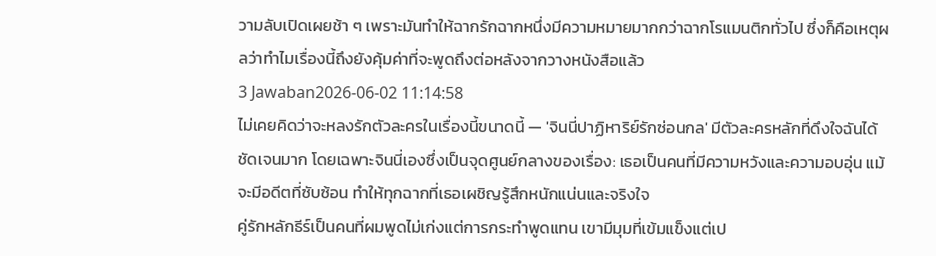วามลับเปิดเผยช้า ๆ เพราะมันทำให้ฉากรักฉากหนึ่งมีความหมายมากกว่าฉากโรแมนติกทั่วไป ซึ่งก็คือเหตุผลว่าทำไมเรื่องนี้ถึงยังคุ้มค่าที่จะพูดถึงต่อหลังจากวางหนังสือแล้ว
3 Jawaban2026-06-02 11:14:58
ไม่เคยคิดว่าจะหลงรักตัวละครในเรื่องนี้ขนาดนี้ — 'จินนี่ปาฏิหาริย์รักซ่อนกล' มีตัวละครหลักที่ดึงใจฉันได้ชัดเจนมาก โดยเฉพาะจินนี่เองซึ่งเป็นจุดศูนย์กลางของเรื่อง: เธอเป็นคนที่มีความหวังและความอบอุ่น แม้จะมีอดีตที่ซับซ้อน ทำให้ทุกฉากที่เธอเผชิญรู้สึกหนักแน่นและจริงใจ
คู่รักหลักธีร์เป็นคนที่ผมพูดไม่เก่งแต่การกระทำพูดแทน เขามีมุมที่เข้มแข็งแต่เป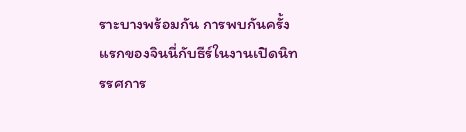ราะบางพร้อมกัน การพบกันครั้งแรกของจินนี่กับธีร์ในงานเปิดนิทรรศการ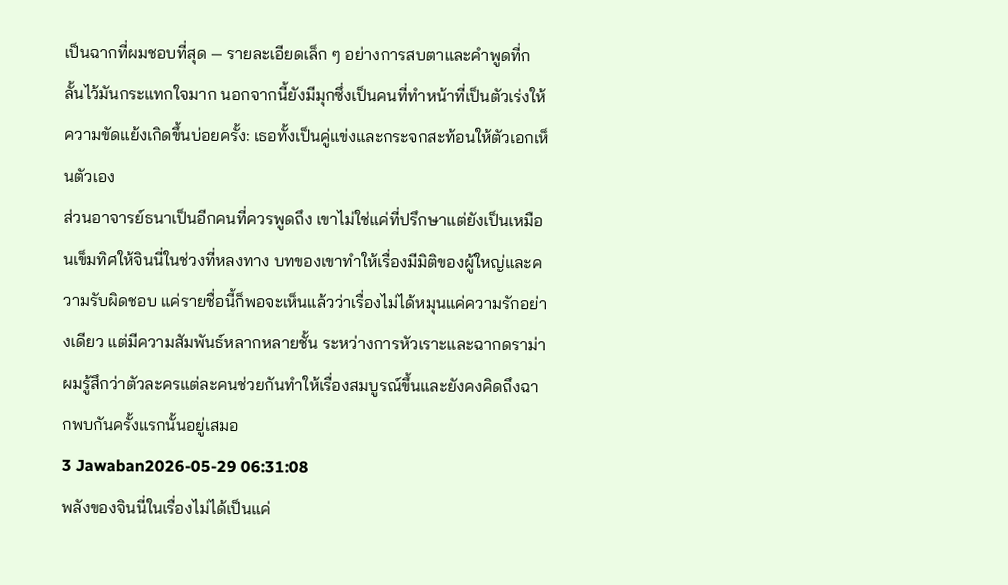เป็นฉากที่ผมชอบที่สุด — รายละเอียดเล็ก ๆ อย่างการสบตาและคำพูดที่กลั้นไว้มันกระแทกใจมาก นอกจากนี้ยังมีมุกซึ่งเป็นคนที่ทำหน้าที่เป็นตัวเร่งให้ความขัดแย้งเกิดขึ้นบ่อยครั้ง: เธอทั้งเป็นคู่แข่งและกระจกสะท้อนให้ตัวเอกเห็นตัวเอง
ส่วนอาจารย์ธนาเป็นอีกคนที่ควรพูดถึง เขาไม่ใช่แค่ที่ปรึกษาแต่ยังเป็นเหมือนเข็มทิศให้จินนี่ในช่วงที่หลงทาง บทของเขาทำให้เรื่องมีมิติของผู้ใหญ่และความรับผิดชอบ แค่รายชื่อนี้ก็พอจะเห็นแล้วว่าเรื่องไม่ได้หมุนแค่ความรักอย่างเดียว แต่มีความสัมพันธ์หลากหลายชั้น ระหว่างการหัวเราะและฉากดราม่า ผมรู้สึกว่าตัวละครแต่ละคนช่วยกันทำให้เรื่องสมบูรณ์ขึ้นและยังคงคิดถึงฉากพบกันครั้งแรกนั้นอยู่เสมอ
3 Jawaban2026-05-29 06:31:08
พลังของจินนี่ในเรื่องไม่ได้เป็นแค่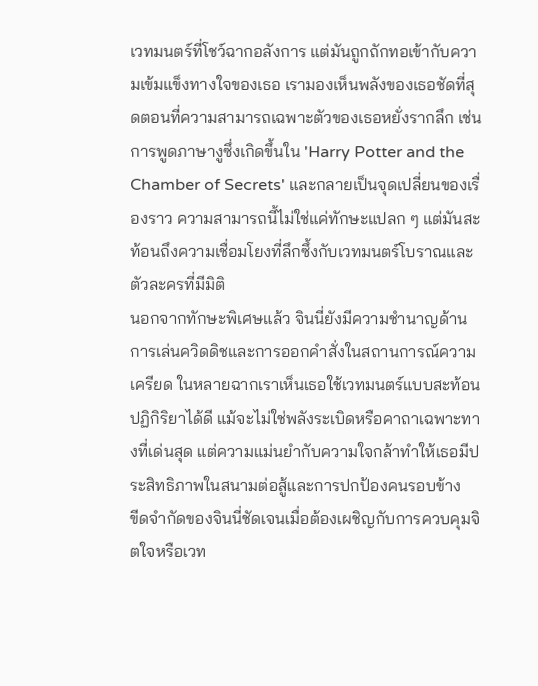เวทมนตร์ที่โชว์ฉากอลังการ แต่มันถูกถักทอเข้ากับความเข้มแข็งทางใจของเธอ เรามองเห็นพลังของเธอชัดที่สุดตอนที่ความสามารถเฉพาะตัวของเธอหยั่งรากลึก เช่นการพูดภาษางูซึ่งเกิดขึ้นใน 'Harry Potter and the Chamber of Secrets' และกลายเป็นจุดเปลี่ยนของเรื่องราว ความสามารถนี้ไม่ใช่แค่ทักษะแปลก ๆ แต่มันสะท้อนถึงความเชื่อมโยงที่ลึกซึ้งกับเวทมนตร์โบราณและตัวละครที่มีมิติ
นอกจากทักษะพิเศษแล้ว จินนี่ยังมีความชำนาญด้านการเล่นควิดดิชและการออกคำสั่งในสถานการณ์ความเครียด ในหลายฉากเราเห็นเธอใช้เวทมนตร์แบบสะท้อนปฏิกิริยาได้ดี แม้จะไม่ใช่พลังระเบิดหรือคาถาเฉพาะทางที่เด่นสุด แต่ความแม่นยำกับความใจกล้าทำให้เธอมีประสิทธิภาพในสนามต่อสู้และการปกป้องคนรอบข้าง
ขีดจำกัดของจินนี่ชัดเจนเมื่อต้องเผชิญกับการควบคุมจิตใจหรือเวท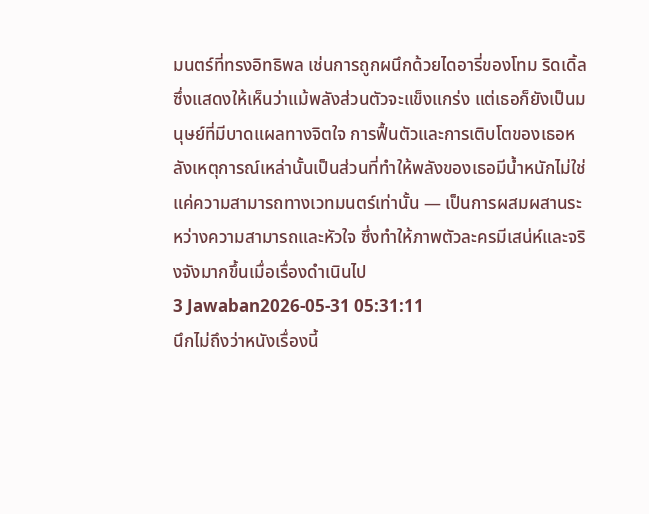มนตร์ที่ทรงอิทธิพล เช่นการถูกผนึกด้วยไดอารี่ของโทม ริดเดิ้ล ซึ่งแสดงให้เห็นว่าแม้พลังส่วนตัวจะแข็งแกร่ง แต่เธอก็ยังเป็นมนุษย์ที่มีบาดแผลทางจิตใจ การฟื้นตัวและการเติบโตของเธอหลังเหตุการณ์เหล่านั้นเป็นส่วนที่ทำให้พลังของเธอมีน้ำหนักไม่ใช่แค่ความสามารถทางเวทมนตร์เท่านั้น — เป็นการผสมผสานระหว่างความสามารถและหัวใจ ซึ่งทำให้ภาพตัวละครมีเสน่ห์และจริงจังมากขึ้นเมื่อเรื่องดำเนินไป
3 Jawaban2026-05-31 05:31:11
นึกไม่ถึงว่าหนังเรื่องนี้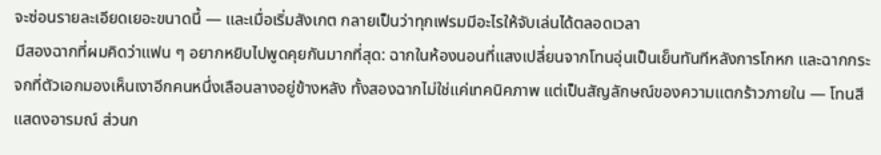จะซ่อนรายละเอียดเยอะขนาดนี้ — และเมื่อเริ่มสังเกต กลายเป็นว่าทุกเฟรมมีอะไรให้จับเล่นได้ตลอดเวลา
มีสองฉากที่ผมคิดว่าแฟน ๆ อยากหยิบไปพูดคุยกันมากที่สุด: ฉากในห้องนอนที่แสงเปลี่ยนจากโทนอุ่นเป็นเย็นทันทีหลังการโกหก และฉากกระจกที่ตัวเอกมองเห็นเงาอีกคนหนึ่งเลือนลางอยู่ข้างหลัง ทั้งสองฉากไม่ใช่แค่เทคนิคภาพ แต่เป็นสัญลักษณ์ของความแตกร้าวภายใน — โทนสีแสดงอารมณ์ ส่วนก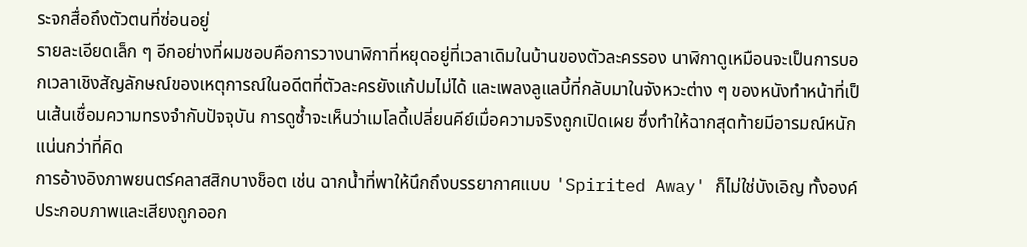ระจกสื่อถึงตัวตนที่ซ่อนอยู่
รายละเอียดเล็ก ๆ อีกอย่างที่ผมชอบคือการวางนาฬิกาที่หยุดอยู่ที่เวลาเดิมในบ้านของตัวละครรอง นาฬิกาดูเหมือนจะเป็นการบอกเวลาเชิงสัญลักษณ์ของเหตุการณ์ในอดีตที่ตัวละครยังแก้ปมไม่ได้ และเพลงลูแลบี้ที่กลับมาในจังหวะต่าง ๆ ของหนังทำหน้าที่เป็นเส้นเชื่อมความทรงจำกับปัจจุบัน การดูซ้ำจะเห็นว่าเมโลดี้เปลี่ยนคีย์เมื่อความจริงถูกเปิดเผย ซึ่งทำให้ฉากสุดท้ายมีอารมณ์หนักแน่นกว่าที่คิด
การอ้างอิงภาพยนตร์คลาสสิกบางช็อต เช่น ฉากน้ำที่พาให้นึกถึงบรรยากาศแบบ 'Spirited Away' ก็ไม่ใช่บังเอิญ ทั้งองค์ประกอบภาพและเสียงถูกออก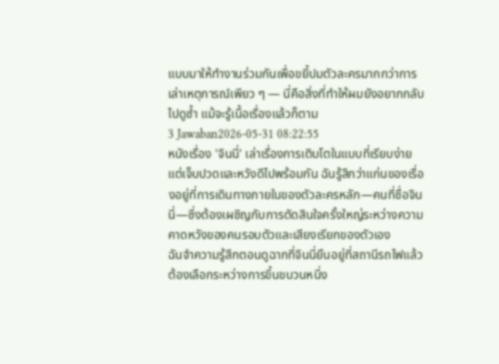แบบมาให้ทำงานร่วมกันเพื่อขยี้ปมตัวละครมากกว่าการเล่าเหตุการณ์เพียว ๆ — นี่คือสิ่งที่ทำให้ผมยังอยากกลับไปดูซ้ำ แม้จะรู้เนื้อเรื่องแล้วก็ตาม
3 Jawaban2026-05-31 08:22:55
หนังเรื่อง 'จินนี่' เล่าเรื่องการเติบโตในแบบที่เรียบง่ายแต่เจ็บปวดและหวังดีไปพร้อมกัน ฉันรู้สึกว่าแก่นของเรื่องอยู่ที่การเดินทางภายในของตัวละครหลัก—คนที่ชื่อจินนี่—ซึ่งต้องเผชิญกับการตัดสินใจครั้งใหญ่ระหว่างความคาดหวังของคนรอบตัวและเสียงเรียกของตัวเอง
ฉันจำความรู้สึกตอนดูฉากที่จินนี่ยืนอยู่ที่สถานีรถไฟแล้วต้องเลือกระหว่างการขึ้นขบวนหนึ่ง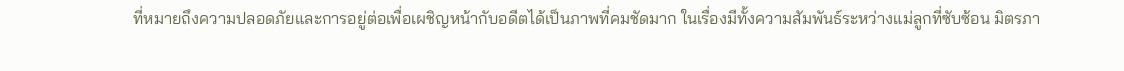ที่หมายถึงความปลอดภัยและการอยู่ต่อเพื่อเผชิญหน้ากับอดีตได้เป็นภาพที่คมชัดมาก ในเรื่องมีทั้งความสัมพันธ์ระหว่างแม่ลูกที่ซับซ้อน มิตรภา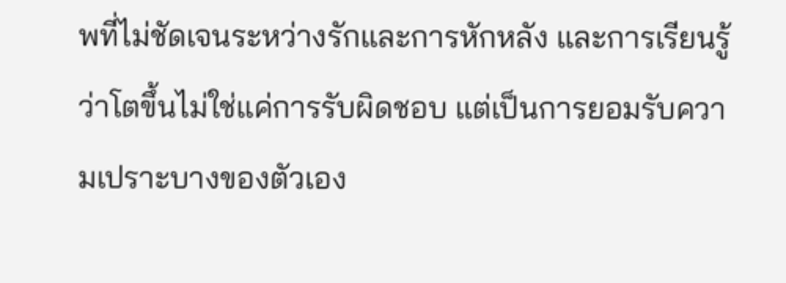พที่ไม่ชัดเจนระหว่างรักและการหักหลัง และการเรียนรู้ว่าโตขึ้นไม่ใช่แค่การรับผิดชอบ แต่เป็นการยอมรับความเปราะบางของตัวเอง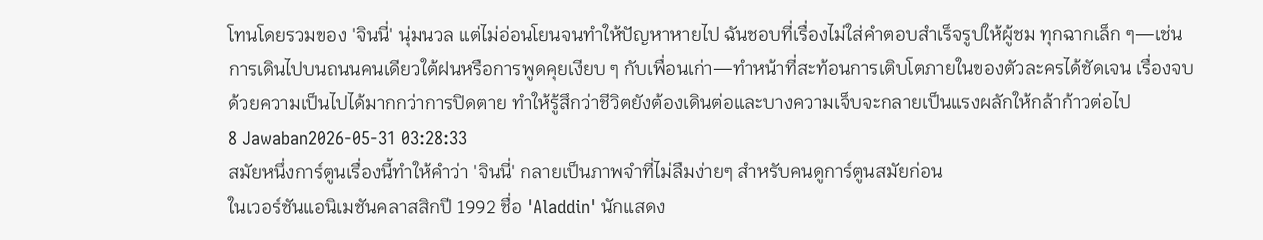โทนโดยรวมของ 'จินนี่' นุ่มนวล แต่ไม่อ่อนโยนจนทำให้ปัญหาหายไป ฉันชอบที่เรื่องไม่ใส่คำตอบสำเร็จรูปให้ผู้ชม ทุกฉากเล็ก ๆ—เช่นการเดินไปบนถนนคนเดียวใต้ฝนหรือการพูดคุยเงียบ ๆ กับเพื่อนเก่า—ทำหน้าที่สะท้อนการเติบโตภายในของตัวละครได้ชัดเจน เรื่องจบด้วยความเป็นไปได้มากกว่าการปิดตาย ทำให้รู้สึกว่าชีวิตยังต้องเดินต่อและบางความเจ็บจะกลายเป็นแรงผลักให้กล้าก้าวต่อไป
8 Jawaban2026-05-31 03:28:33
สมัยหนึ่งการ์ตูนเรื่องนี้ทำให้คำว่า 'จินนี่' กลายเป็นภาพจำที่ไม่ลืมง่ายๆ สำหรับคนดูการ์ตูนสมัยก่อน
ในเวอร์ชันแอนิเมชันคลาสสิกปี 1992 ชื่อ 'Aladdin' นักแสดง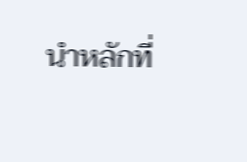นำหลักที่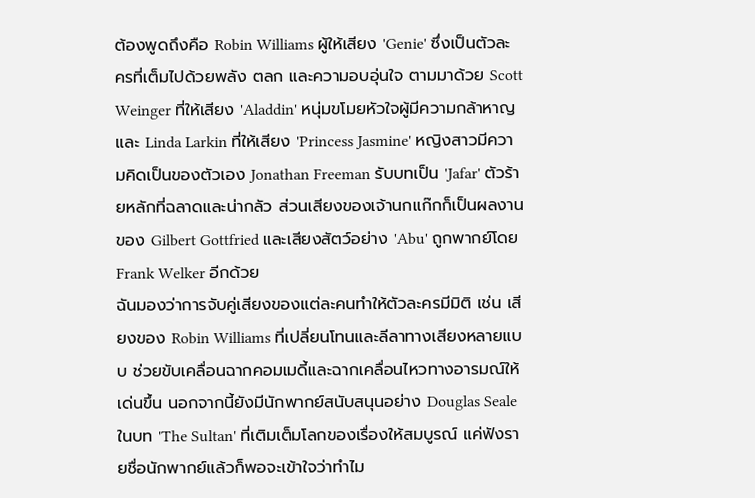ต้องพูดถึงคือ Robin Williams ผู้ให้เสียง 'Genie' ซึ่งเป็นตัวละครที่เต็มไปด้วยพลัง ตลก และความอบอุ่นใจ ตามมาด้วย Scott Weinger ที่ให้เสียง 'Aladdin' หนุ่มขโมยหัวใจผู้มีความกล้าหาญ และ Linda Larkin ที่ให้เสียง 'Princess Jasmine' หญิงสาวมีความคิดเป็นของตัวเอง Jonathan Freeman รับบทเป็น 'Jafar' ตัวร้ายหลักที่ฉลาดและน่ากลัว ส่วนเสียงของเจ้านกแก๊กก็เป็นผลงานของ Gilbert Gottfried และเสียงสัตว์อย่าง 'Abu' ถูกพากย์โดย Frank Welker อีกด้วย
ฉันมองว่าการจับคู่เสียงของแต่ละคนทำให้ตัวละครมีมิติ เช่น เสียงของ Robin Williams ที่เปลี่ยนโทนและลีลาทางเสียงหลายแบบ ช่วยขับเคลื่อนฉากคอมเมดี้และฉากเคลื่อนไหวทางอารมณ์ให้เด่นขึ้น นอกจากนี้ยังมีนักพากย์สนับสนุนอย่าง Douglas Seale ในบท 'The Sultan' ที่เติมเต็มโลกของเรื่องให้สมบูรณ์ แค่ฟังรายชื่อนักพากย์แล้วก็พอจะเข้าใจว่าทำไม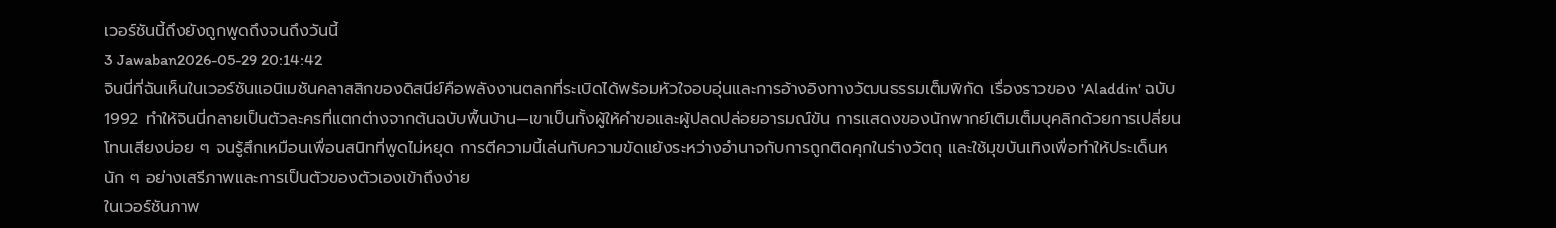เวอร์ชันนี้ถึงยังถูกพูดถึงจนถึงวันนี้
3 Jawaban2026-05-29 20:14:42
จินนี่ที่ฉันเห็นในเวอร์ชันแอนิเมชันคลาสสิกของดิสนีย์คือพลังงานตลกที่ระเบิดได้พร้อมหัวใจอบอุ่นและการอ้างอิงทางวัฒนธรรมเต็มพิกัด เรื่องราวของ 'Aladdin' ฉบับ 1992 ทำให้จินนี่กลายเป็นตัวละครที่แตกต่างจากต้นฉบับพื้นบ้าน—เขาเป็นทั้งผู้ให้คําขอและผู้ปลดปล่อยอารมณ์ขัน การแสดงของนักพากย์เติมเต็มบุคลิกด้วยการเปลี่ยนโทนเสียงบ่อย ๆ จนรู้สึกเหมือนเพื่อนสนิทที่พูดไม่หยุด การตีความนี้เล่นกับความขัดแย้งระหว่างอำนาจกับการถูกติดคุกในร่างวัตถุ และใช้มุขบันเทิงเพื่อทำให้ประเด็นหนัก ๆ อย่างเสรีภาพและการเป็นตัวของตัวเองเข้าถึงง่าย
ในเวอร์ชันภาพ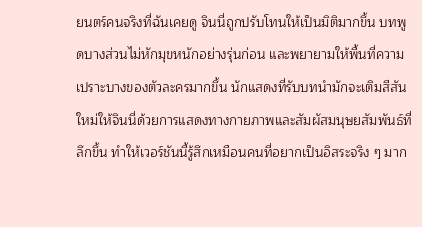ยนตร์คนจริงที่ฉันเคยดู จินนี่ถูกปรับโทนให้เป็นมิติมากขึ้น บทพูดบางส่วนไม่หักมุขหนักอย่างรุ่นก่อน และพยายามให้พื้นที่ความเปราะบางของตัวละครมากขึ้น นักแสดงที่รับบทนำมักจะเติมสีสันใหม่ให้จินนี่ด้วยการแสดงทางกายภาพและสัมผัสมนุษยสัมพันธ์ที่ลึกขึ้น ทำให้เวอร์ชันนี้รู้สึกเหมือนคนที่อยากเป็นอิสระจริง ๆ มาก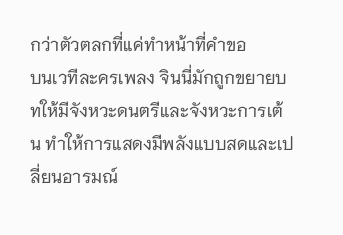กว่าตัวตลกที่แค่ทำหน้าที่คำขอ
บนเวทีละครเพลง จินนี่มักถูกขยายบทให้มีจังหวะดนตรีและจังหวะการเต้น ทำให้การแสดงมีพลังแบบสดและเปลี่ยนอารมณ์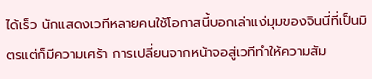ได้เร็ว นักแสดงเวทีหลายคนใช้โอกาสนี้บอกเล่าแง่มุมของจินนี่ที่เป็นมิตรแต่ก็มีความเศร้า การเปลี่ยนจากหน้าจอสู่เวทีทำให้ความสัม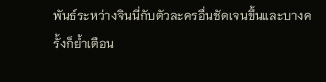พันธ์ระหว่างจินนี่กับตัวละครอื่นชัดเจนขึ้นและบางครั้งก็ย้ำเตือน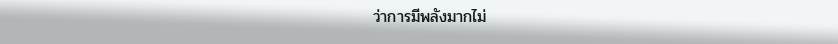ว่าการมีพลังมากไม่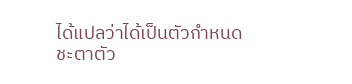ได้แปลว่าได้เป็นตัวกำหนดชะตาตัว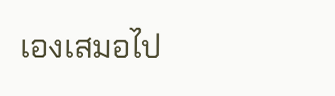เองเสมอไป